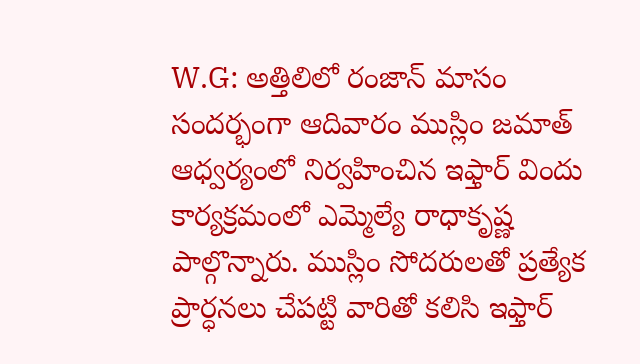W.G: అత్తిలిలో రంజాన్ మాసం సందర్భంగా ఆదివారం ముస్లిం జమాత్ ఆధ్వర్యంలో నిర్వహించిన ఇఫ్తార్ విందు కార్యక్రమంలో ఎమ్మెల్యే రాధాకృష్ణ పాల్గొన్నారు. ముస్లిం సోదరులతో ప్రత్యేక ప్రార్ధనలు చేపట్టి వారితో కలిసి ఇఫ్తార్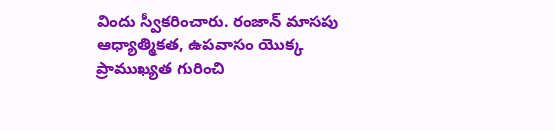విందు స్వీకరించారు. రంజాన్ మాసపు ఆధ్యాత్మికత, ఉపవాసం యొక్క ప్రాముఖ్యత గురించి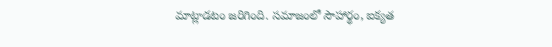మాట్లాడటం జరిగింది. సమాజంలో సౌహార్థం, ఐక్యత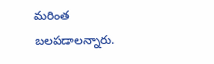మరింత బలపడాలన్నారు.